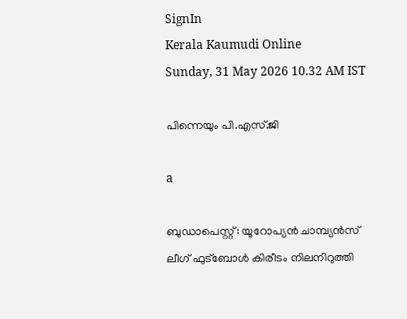SignIn
Kerala Kaumudi Online
Sunday, 31 May 2026 10.32 AM IST

പിന്നെയും പി.എസ്.ജി

a

ബുഡാപെസ്റ്റ്: യൂറോപ്യൻ ചാമ്പ്യൻസ് ലീഗ് ഫുട്ബോൾ കിരീടം നിലനിറുത്തി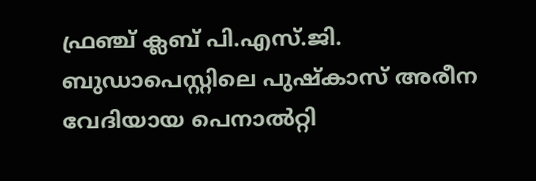ഫ്രഞ്ച് ക്ലബ് പി.എസ്.ജി. ബുഡാപെസ്റ്റിലെ പുഷ്കാസ് അരീന വേദിയായ പെനാൽറ്റി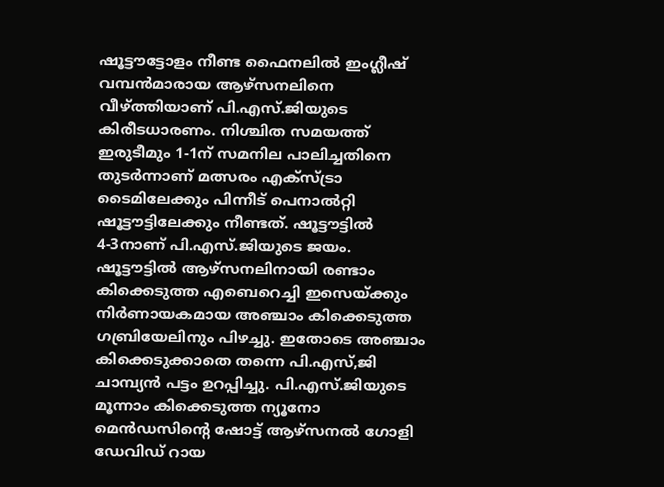ഷൂട്ടൗട്ടോളം നീണ്ട ഫൈനലിൽ ഇംഗ്ലീഷ് വമ്പൻമാരായ ആഴ്‌സനലിനെ വീഴ്‌ത്തിയാണ് പി.എസ്.ജിയുടെ കിരീടധാരണം. നിശ്ചിത സമയത്ത് ഇരുടീമും 1-1ന് സമനില പാലിച്ചതിനെ തുടർന്നാണ് മത്സരം എക്‌സ്ട്രാ ടൈമിലേക്കും പിന്നീട് പെനാൽറ്റി ഷൂട്ടൗട്ടിലേക്കും നീണ്ടത്. ഷൂട്ടൗട്ടിൽ 4-3നാണ് പി.എസ്.ജിയുടെ ജയം.
ഷൂട്ടൗട്ടിൽ ആഴ്‌സനലിനായി രണ്ടാം കിക്കെടുത്ത എബെറെച്ചി ഇസെയ്ക്കും നിർണായകമായ അ‌ഞ്ചാം കിക്കെടുത്ത ഗബ്രിയേലിനും പിഴച്ചു. ഇതോടെ അഞ്ചാം കിക്കെടുക്കാതെ തന്നെ പി.എസ്,ജി ചാമ്പ്യൻ പട്ടം ഉറപ്പിച്ചു. പി.എസ്.ജിയുടെ മൂന്നാം കിക്കെടുത്ത ന്യൂനോ മെൻഡസിന്റെ ഷോട്ട് ആഴ്സനൽ ഗോളി ഡേവിഡ് റായ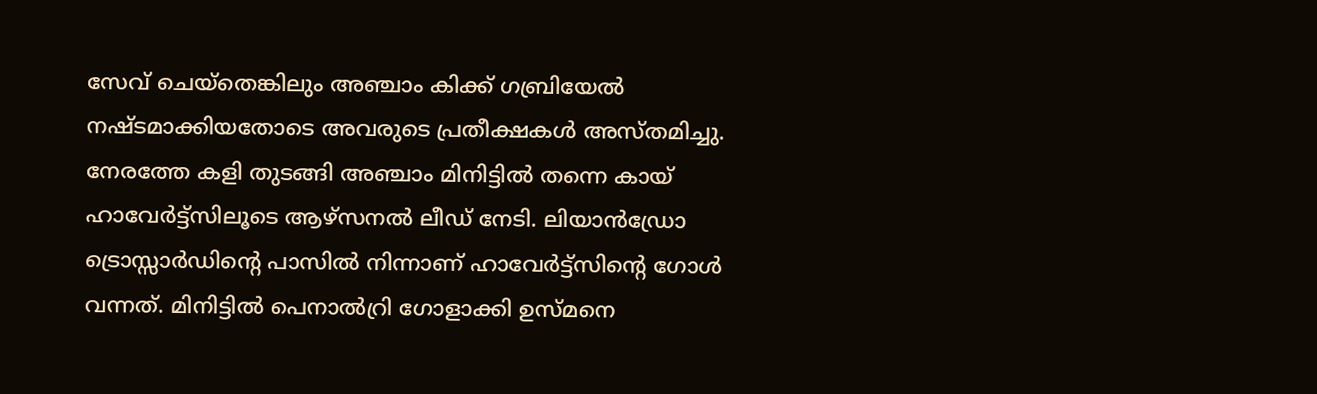സേവ് ചെയ്‌തെങ്കിലും അഞ്ചാം കിക്ക് ഗബ്രിയേൽ നഷ്ടമാക്കിയതോടെ അവരുടെ പ്രതീക്ഷകൾ അസ്തമിച്ചു.
നേരത്തേ കളി തുടങ്ങി അഞ്ചാം മിനിട്ടിൽ തന്നെ കായ് ഹാവേർട്ട്‌സിലൂടെ ആഴ്‌സനൽ ലീഡ് നേടി. ലിയാൻഡ്രോ ട്രൊസ്സാർഡിന്റെ പാസിൽ നിന്നാണ് ഹാവേർട്ട്‌സിന്റെ ഗോൾ വന്നത്. മിനിട്ടിൽ പെനാൽറ്രി ഗോളാക്കി ഉസ്‌മനെ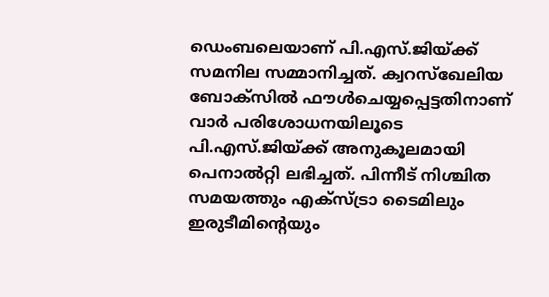ഡെംബലെയാണ് പി.എസ്.ജിയ്ക്ക് സമനില സമ്മാനിച്ചത്. ക്വറസ്ഖേലിയ ബോക്സിൽ ഫൗൾചെയ്യപ്പെട്ടതിനാണ് വാർ പരിശോധനയിലൂടെ പി.എസ്.ജിയ്ക്ക് അനുകൂലമായി പെനാൽറ്റി ലഭിച്ചത്. പിന്നീട് നിശ്ചിത സമയത്തും എക്‌സ്ട്രാ ടൈമിലും ഇരുടീമിന്റെയും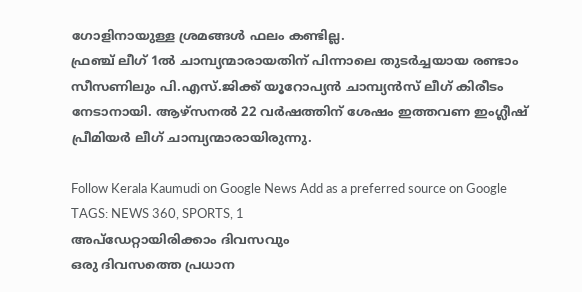ഗോളിനായുള്ള ശ്രമങ്ങൾ ഫലം കണ്ടില്ല.
ഫ്രഞ്ച് ലീഗ് 1ൽ ചാമ്പ്യന്മാരായതിന് പിന്നാലെ തുടർച്ചയായ രണ്ടാം സീസണിലും പി.എസ്.ജിക്ക് യൂറോപ്യൻ ചാമ്പ്യൻസ് ലീഗ് കിരീടം നേടാനായി. ആഴ്‌സനൽ 22 വർഷത്തിന് ശേഷം ഇത്തവണ ഇംഗ്ലീഷ് പ്രീമിയർ ലീഗ് ചാമ്പ്യന്മാരായിരുന്നു.

Follow Kerala Kaumudi on Google News Add as a preferred source on Google
TAGS: NEWS 360, SPORTS, 1
അപ്ഡേറ്റായിരിക്കാം ദിവസവും
ഒരു ദിവസത്തെ പ്രധാന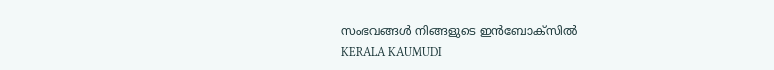സംഭവങ്ങൾ നിങ്ങളുടെ ഇൻബോക്സിൽ
KERALA KAUMUDI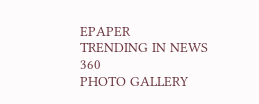EPAPER
TRENDING IN NEWS 360
PHOTO GALLERY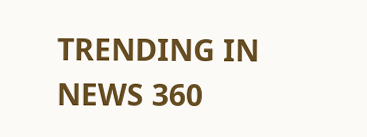TRENDING IN NEWS 360